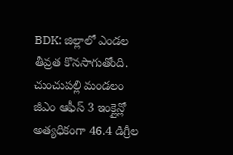BDK: జిల్లాలో ఎండల తీవ్రత కొనసాగుతోంది. చుంచుపల్లి మండలం జీఎం ఆఫీస్ 3 ఇంక్లైన్లో అత్యధికంగా 46.4 డిగ్రీల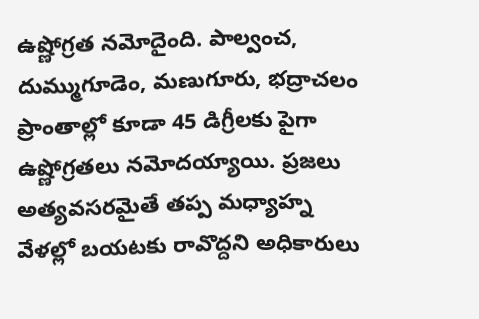ఉష్ణోగ్రత నమోదైంది. పాల్వంచ, దుమ్ముగూడెం, మణుగూరు, భద్రాచలం ప్రాంతాల్లో కూడా 45 డిగ్రీలకు పైగా ఉష్ణోగ్రతలు నమోదయ్యాయి. ప్రజలు అత్యవసరమైతే తప్ప మధ్యాహ్న వేళల్లో బయటకు రావొద్దని అధికారులు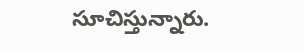సూచిస్తున్నారు.